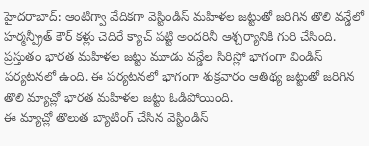హైదరాబాద్: ఆంటిగ్వా వేదికగా వెస్టిండిస్ మహిళల జట్టుతో జరిగిన తొలి వన్డేలో హర్మన్ప్రీత్ కౌర్ కళ్లు చెదిరే క్యాచ్ పట్టి అందరినీ ఆశ్చర్యానికి గురి చేసింది. ప్రస్తుతం భారత మహిళల జట్టు మూడు వన్డేల సిరిస్లో భాగంగా విండిస్ పర్యటనలో ఉంది. ఈ పర్యటనలో భాగంగా శుక్రవారం ఆతిథ్య జట్టుతో జరిగిన తొలి మ్యాచ్లో భారత మహిళల జట్టు ఓడిపోయింది.
ఈ మ్యాచ్లో తొలుత బ్యాటింగ్ చేసిన వెస్టిండిస్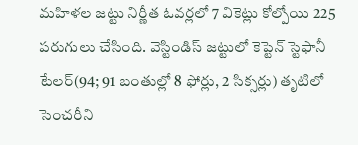మహిళల జట్టు నిర్ణీత ఓవర్లలో 7 వికెట్లు కోల్పోయి 225 పరుగులు చేసింది. వెస్టిండిస్ జట్టులో కెప్టెన్ స్టెఫానీ టేలర్(94; 91 బంతుల్లో 8 ఫోర్లు, 2 సిక్సర్లు) తృటిలో సెంచరీని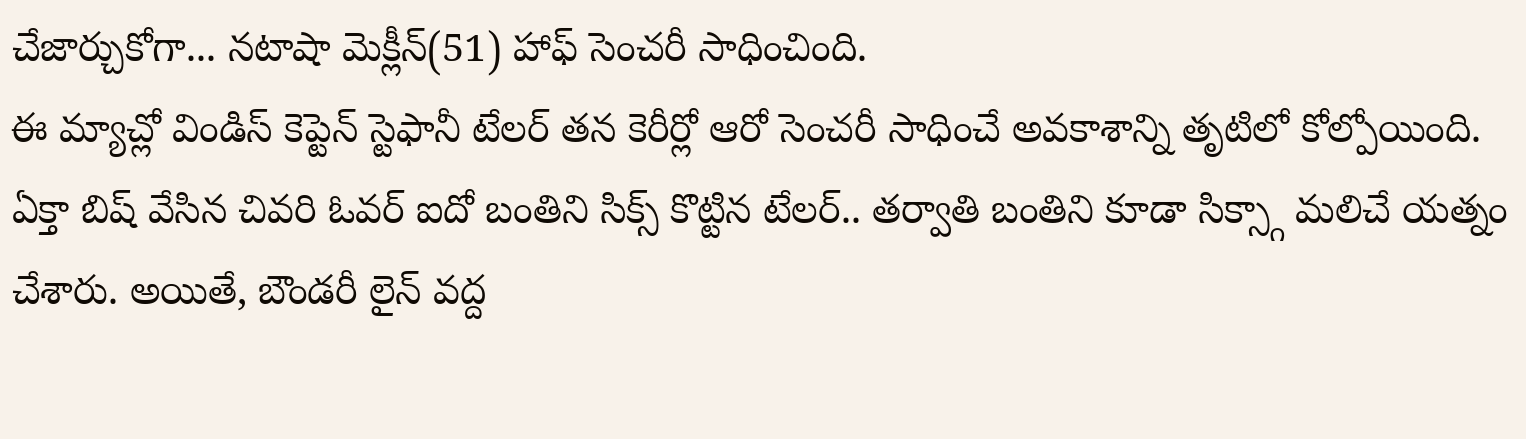చేజార్చుకోగా... నటాషా మెక్లీన్(51) హాఫ్ సెంచరీ సాధించింది.
ఈ మ్యాచ్లో విండిస్ కెప్టెన్ స్టెఫానీ టేలర్ తన కెరీర్లో ఆరో సెంచరీ సాధించే అవకాశాన్ని తృటిలో కోల్పోయింది. ఏక్తా బిష్ వేసిన చివరి ఓవర్ ఐదో బంతిని సిక్స్ కొట్టిన టేలర్.. తర్వాతి బంతిని కూడా సిక్స్గా మలిచే యత్నం చేశారు. అయితే, బౌండరీ లైన్ వద్ద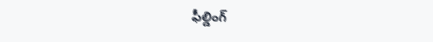ఫీల్డింగ్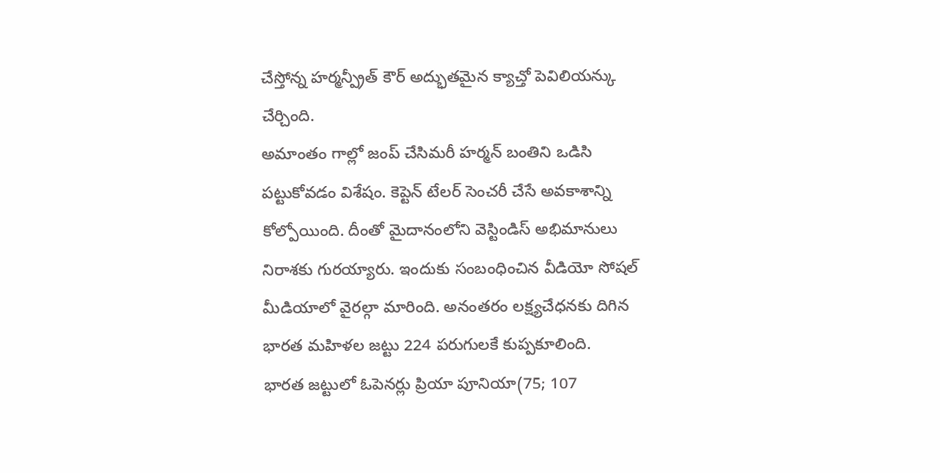చేస్తోన్న హర్మన్ప్రీత్ కౌర్ అద్భుతమైన క్యాచ్తో పెవిలియన్కు చేర్చింది.
అమాంతం గాల్లో జంప్ చేసిమరీ హర్మన్ బంతిని ఒడిసి పట్టుకోవడం విశేషం. కెప్టెన్ టేలర్ సెంచరీ చేసే అవకాశాన్ని కోల్పోయింది. దీంతో మైదానంలోని వెస్టిండిస్ అభిమానులు నిరాశకు గురయ్యారు. ఇందుకు సంబంధించిన వీడియో సోషల్ మీడియాలో వైరల్గా మారింది. అనంతరం లక్ష్యచేధనకు దిగిన భారత మహిళల జట్టు 224 పరుగులకే కుప్పకూలింది.
భారత జట్టులో ఓపెనర్లు ప్రియా పూనియా(75; 107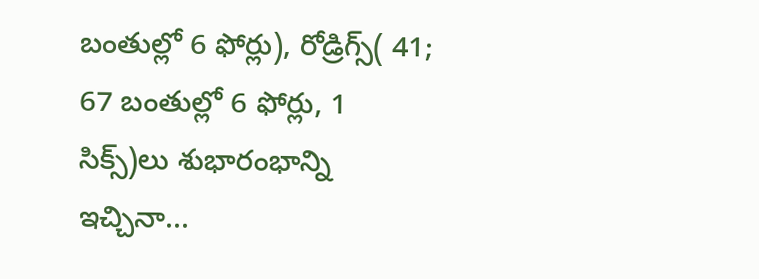బంతుల్లో 6 ఫోర్లు), రోడ్రిగ్స్( 41; 67 బంతుల్లో 6 ఫోర్లు, 1 సిక్స్)లు శుభారంభాన్ని ఇచ్చినా...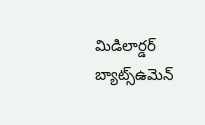మిడిలార్డర్ బ్యాట్స్ఉమెన్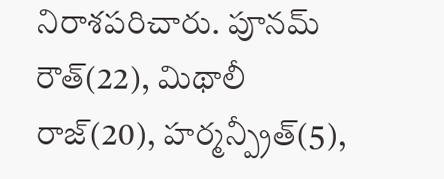నిరాశపరిచారు. పూనమ్ రౌత్(22), మిథాలీ రాజ్(20), హర్మన్ప్రీత్(5),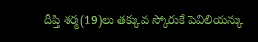దీప్తి శర్మ(19)లు తక్కువ స్కోరుకే పెవిలియన్కు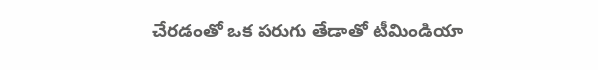చేరడంతో ఒక పరుగు తేడాతో టీమిండియా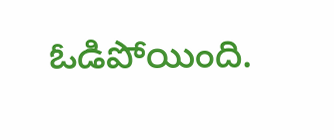ఓడిపోయింది.